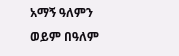አማኝ ዓለምን ወይም በዓለም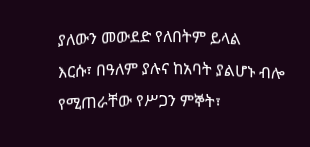ያለውን መውደድ የለበትም ይላል
እርሱ፣ በዓለም ያሉና ከአባት ያልሆኑ ብሎ የሚጠራቸው የሥጋን ምኞት፣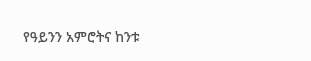የዓይንን አምሮትና ከንቱ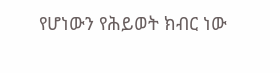የሆነውን የሕይወት ክብር ነው